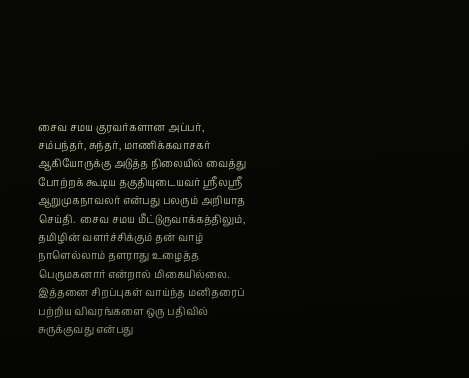சைவ சமய குரவர்களான அப்பர், சம்பந்தர், சுந்தர், மாணிக்கவாசகர் ஆகியோருக்கு அடுத்த நிலையில் வைத்து போற்றக் கூடிய தகுதியுடையவர் ஸ்ரீலஸ்ரீ ஆறுமுகநாவலர் என்பது பலரும் அறியாத செய்தி.  சைவ சமய மீட்டுருவாக்கத்திலும், தமிழின் வளர்ச்சிக்கும் தன் வாழ் நாளெல்லாம் தளராது உழைத்த பெருமகனார் என்றால் மிகையில்லை. இத்தனை சிறப்புகள் வாய்ந்த மனிதரைப் பற்றிய விவரங்களை ஒரு பதிவில் சுருக்குவது என்பது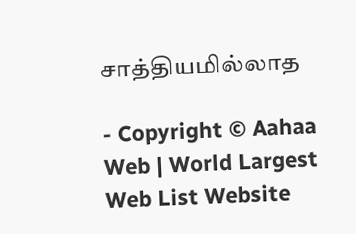சாத்தியமில்லாத

- Copyright © Aahaa Web | World Largest Web List Website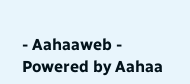- Aahaaweb - Powered by Aahaa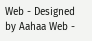Web - Designed by Aahaa Web -